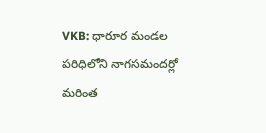VKB: ధారూర మండల పరిధిలోని నాగసమందర్లో మరింత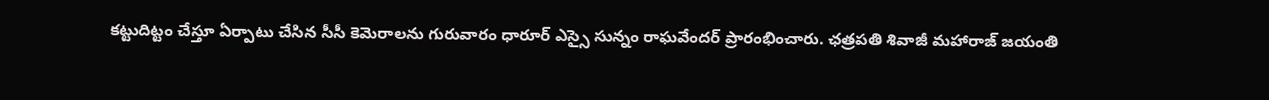కట్టుదిట్టం చేస్తూ ఏర్పాటు చేసిన సీసీ కెమెరాలను గురువారం ధారూర్ ఎస్సై సున్నం రాఘవేందర్ ప్రారంభించారు. ఛత్రపతి శివాజీ మహారాజ్ జయంతి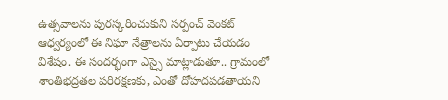ఉత్సవాలను పురస్కరించుకుని సర్పంచ్ వెంకట్ ఆధ్వర్యంలో ఈ నిఘా నేత్రాలను ఏర్పాటు చేయడం విశేషం. ఈ సందర్భంగా ఎస్సై మాట్లాడుతూ.. గ్రామంలో శాంతిభద్రతల పరిరక్షణకు, ఎంతో దోహదపడతాయని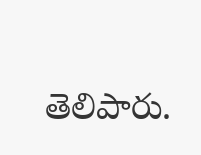తెలిపారు.